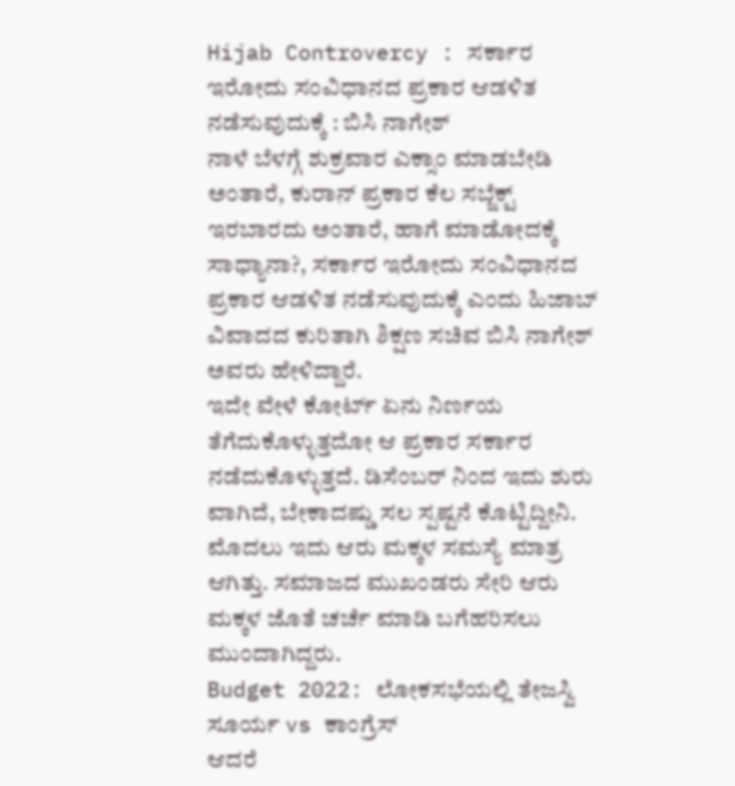Hijab Controvercy : ಸರ್ಕಾರ ಇರೋದು ಸಂವಿಧಾನದ ಪ್ರಕಾರ ಆಡಳಿತ ನಡೆಸುವುದುಕ್ಕೆ : ಬಿಸಿ ನಾಗೇಶ್
ನಾಳೆ ಬೆಳಗ್ಗೆ ಶುಕ್ರವಾರ ಎಕ್ಸಾಂ ಮಾಡಬೇಡಿ ಅಂತಾರೆ, ಕುರಾನ್ ಪ್ರಕಾರ ಕೆಲ ಸಬ್ಜೆಕ್ಟ್ ಇರಬಾರದು ಅಂತಾರೆ, ಹಾಗೆ ಮಾಡೋದಕ್ಕೆ ಸಾಧ್ಯಾನಾ?, ಸರ್ಕಾರ ಇರೋದು ಸಂವಿಧಾನದ ಪ್ರಕಾರ ಆಡಳಿತ ನಡೆಸುವುದುಕ್ಕೆ ಎಂದು ಹಿಜಾಬ್ ವಿವಾದದ ಕುರಿತಾಗಿ ಶಿಕ್ಷಣ ಸಚಿವ ಬಿಸಿ ನಾಗೇಶ್ ಅವರು ಹೇಳಿದ್ದಾರೆ.
ಇದೇ ವೇಳೆ ಕೋರ್ಟ್ ಏನು ನಿರ್ಣಯ ತೆಗೆದುಕೊಳ್ಳುತ್ತದೋ ಆ ಪ್ರಕಾರ ಸರ್ಕಾರ ನಡೆದುಕೊಳ್ಳುತ್ತದೆ. ಡಿಸೆಂಬರ್ ನಿಂದ ಇದು ಶುರು ವಾಗಿದೆ, ಬೇಕಾದಷ್ಡು ಸಲ ಸ್ಪಷ್ಟನೆ ಕೊಟ್ಟಿದ್ದೀನಿ. ಮೊದಲು ಇದು ಆರು ಮಕ್ಕಳ ಸಮಸ್ಯೆ ಮಾತ್ರ ಆಗಿತ್ತು. ಸಮಾಜದ ಮುಖಂಡರು ಸೇರಿ ಆರು ಮಕ್ಕಳ ಜೊತೆ ಚರ್ಚೆ ಮಾಡಿ ಬಗೆಹರಿಸಲು ಮುಂದಾಗಿದ್ದರು.
Budget 2022: ಲೋಕಸಭೆಯಲ್ಲಿ ತೇಜಸ್ವಿ ಸೂರ್ಯ vs ಕಾಂಗ್ರೆಸ್
ಆದರೆ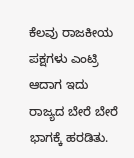ಕೆಲವು ರಾಜಕೀಯ ಪಕ್ಷಗಳು ಎಂಟ್ರಿ ಆದಾಗ ಇದು ರಾಜ್ಯದ ಬೇರೆ ಬೇರೆ ಭಾಗಕ್ಕೆ ಹರಡಿತು.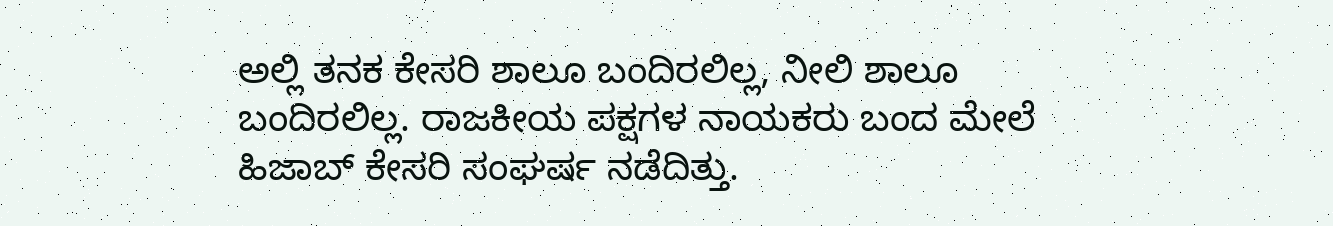ಅಲ್ಲಿ ತನಕ ಕೇಸರಿ ಶಾಲೂ ಬಂದಿರಲಿಲ್ಲ, ನೀಲಿ ಶಾಲೂ ಬಂದಿರಲಿಲ್ಲ. ರಾಜಕೀಯ ಪಕ್ಷಗಳ ನಾಯಕರು ಬಂದ ಮೇಲೆ ಹಿಜಾಬ್ ಕೇಸರಿ ಸಂಘರ್ಷ ನಡೆದಿತ್ತು.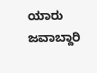ಯಾರು ಜವಾಬ್ದಾರಿ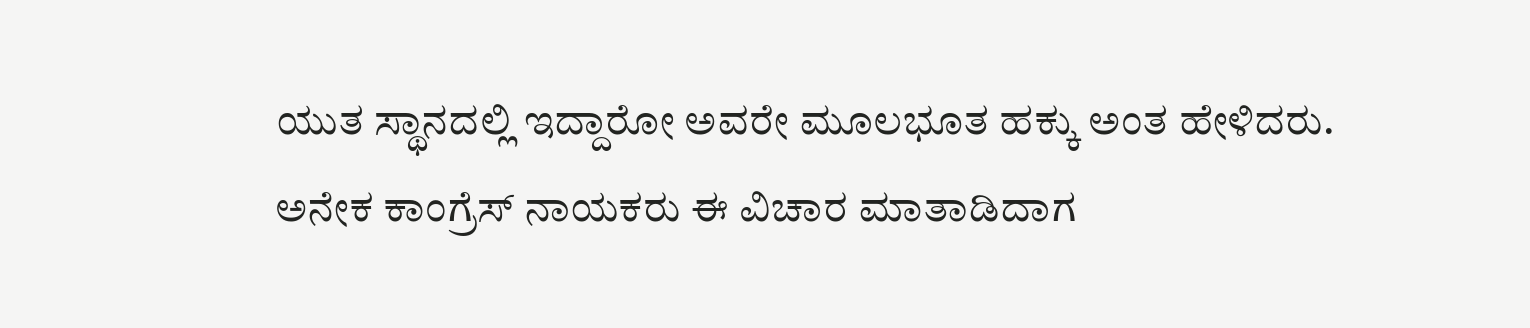ಯುತ ಸ್ಥಾನದಲ್ಲಿ ಇದ್ದಾರೋ ಅವರೇ ಮೂಲಭೂತ ಹಕ್ಕು ಅಂತ ಹೇಳಿದರು. ಅನೇಕ ಕಾಂಗ್ರೆಸ್ ನಾಯಕರು ಈ ವಿಚಾರ ಮಾತಾಡಿದಾಗ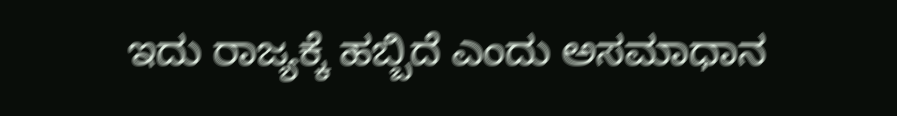ಇದು ರಾಜ್ಯಕ್ಕೆ ಹಬ್ಬಿದೆ ಎಂದು ಅಸಮಾಧಾನ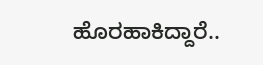ಹೊರಹಾಕಿದ್ದಾರೆ..